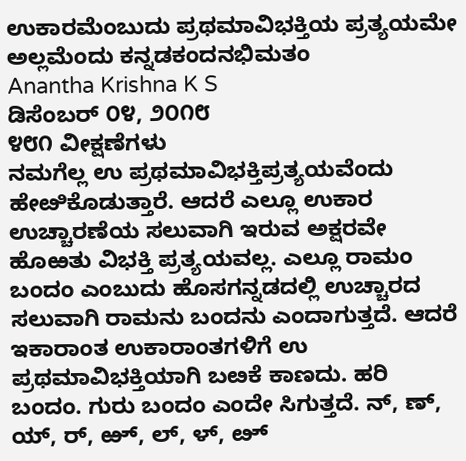ಉಕಾರಮೆಂಬುದು ಪ್ರಥಮಾವಿಭಕ್ತಿಯ ಪ್ರತ್ಯಯಮೇ ಅಲ್ಲಮೆಂದು ಕನ್ನಡಕಂದನಭಿಮತಂ
Anantha Krishna K S
ಡಿಸೆಂಬರ್ ೦೪, ೨೦೧೮
೪೮೧ ವೀಕ್ಷಣೆಗಳು
ನಮಗೆಲ್ಲ ಉ ಪ್ರಥಮಾವಿಭಕ್ತಿಪ್ರತ್ಯಯವೆಂದು ಹೇೞಿಕೊಡುತ್ತಾರೆ. ಆದರೆ ಎಲ್ಲೂ ಉಕಾರ ಉಚ್ಚಾರಣೆಯ ಸಲುವಾಗಿ ಇರುವ ಅಕ್ಷರವೇ ಹೊಱತು ವಿಭಕ್ತಿ ಪ್ರತ್ಯಯವಲ್ಲ. ಎಲ್ಲೂ ರಾಮಂ ಬಂದಂ ಎಂಬುದು ಹೊಸಗನ್ನಡದಲ್ಲಿ ಉಚ್ಚಾರದ ಸಲುವಾಗಿ ರಾಮನು ಬಂದನು ಎಂದಾಗುತ್ತದೆ. ಆದರೆ ಇಕಾರಾಂತ ಉಕಾರಾಂತಗಳಿಗೆ ಉ ಪ್ರಥಮಾವಿಭಕ್ತಿಯಾಗಿ ಬೞಕೆ ಕಾಣದು. ಹರಿ ಬಂದಂ. ಗುರು ಬಂದಂ ಎಂದೇ ಸಿಗುತ್ತದೆ. ನ್, ಣ್, ಯ್, ರ್, ಱ್, ಲ್, ಳ್, ೞ್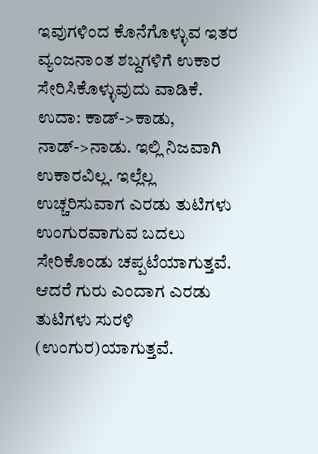ಇವುಗಳಿಂದ ಕೊನೆಗೊಳ್ಳುವ ಇತರ ವ್ಯಂಜನಾಂತ ಶಬ್ದಗಳಿಗೆ ಉಕಾರ ಸೇರಿಸಿಕೊಳ್ಳುವುದು ವಾಡಿಕೆ. ಉದಾ: ಕಾಡ್->ಕಾಡು, ನಾಡ್->ನಾಡು. ಇಲ್ಲಿ ನಿಜವಾಗಿ ಉಕಾರವಿಲ್ಲ. ಇಲ್ಲೆಲ್ಲ ಉಚ್ಚರಿಸುವಾಗ ಎರಡು ತುಟಿಗಳು ಉಂಗುರವಾಗುವ ಬದಲು ಸೇರಿಕೊಂಡು ಚಪ್ಪಟೆಯಾಗುತ್ತವೆ. ಆದರೆ ಗುರು ಎಂದಾಗ ಎರಡು ತುಟಿಗಳು ಸುರಳಿ (ಉಂಗುರ)ಯಾಗುತ್ತವೆ.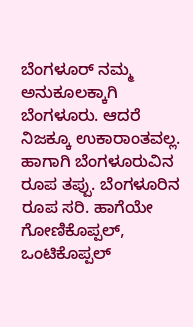ಬೆಂಗಳೂರ್ ನಮ್ಮ ಅನುಕೂಲಕ್ಕಾಗಿ ಬೆಂಗಳೂರು. ಆದರೆ ನಿಜಕ್ಕೂ ಉಕಾರಾಂತವಲ್ಲ. ಹಾಗಾಗಿ ಬೆಂಗಳೂರುವಿನ ರೂಪ ತಪ್ಪು. ಬೆಂಗಳೂರಿನ ರೂಪ ಸರಿ. ಹಾಗೆಯೇ ಗೋಣಿಕೊಪ್ಪಲ್, ಒಂಟಿಕೊಪ್ಪಲ್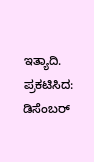ಇತ್ಯಾದಿ.
ಪ್ರಕಟಿಸಿದ: ಡಿಸೆಂಬರ್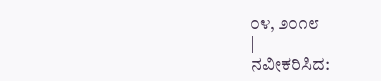೦೪, ೨೦೧೮
|
ನವೀಕರಿಸಿದ: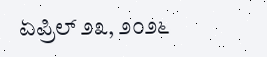ಏಪ್ರಿಲ್ ೨೩, ೨೦೨೬